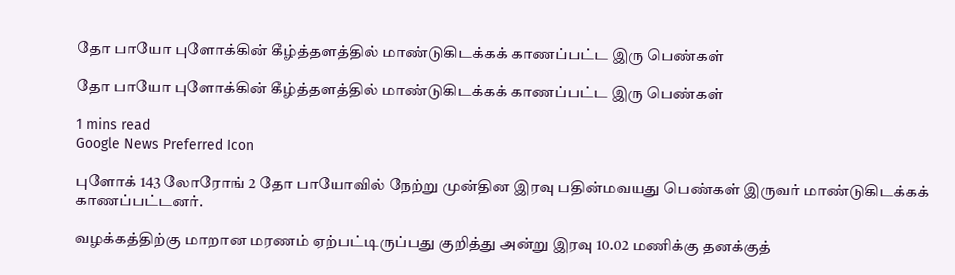தோ பாயோ புளோக்கின் கீழ்த்தளத்தில் மாண்டுகிடக்கக் காணப்பட்ட இரு பெண்கள்

தோ பாயோ புளோக்கின் கீழ்த்தளத்தில் மாண்டுகிடக்கக் காணப்பட்ட இரு பெண்கள்

1 mins read
Google News Preferred Icon

புளோக் 143 லோரோங் 2 தோ பாயோவில் நேற்று முன்தின இரவு பதின்மவயது பெண்கள் இருவர் மாண்டுகிடக்கக் காணப்பட்டனர்.

வழக்கத்திற்கு மாறான மரணம் ஏற்பட்டிருப்பது குறித்து அன்று இரவு 10.02 மணிக்கு தனக்குத்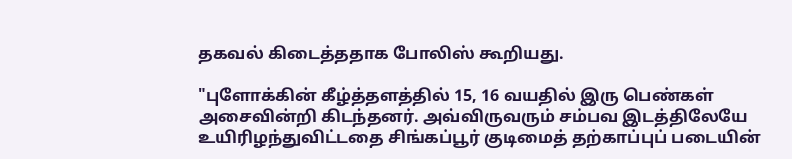தகவல் கிடைத்ததாக போலிஸ் கூறியது.

"புளோக்கின் கீழ்த்தளத்தில் 15, 16 வயதில் இரு பெண்கள் அசைவின்றி கிடந்தனர். அவ்விருவரும் சம்பவ இடத்திலேயே உயிரிழந்துவிட்டதை சிங்கப்பூர் குடிமைத் தற்காப்புப் படையின்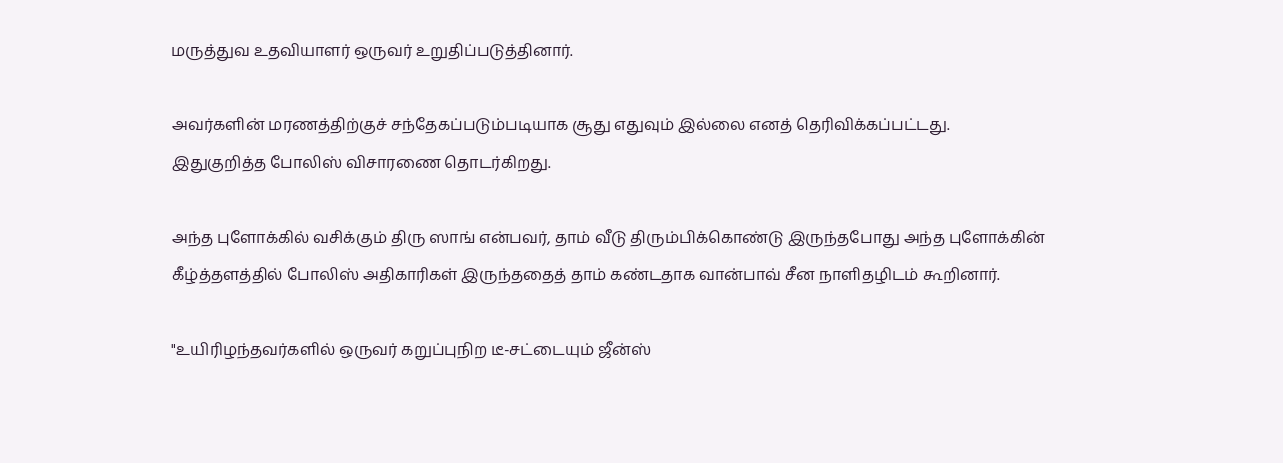மருத்துவ உதவியாளர் ஒருவர் உறுதிப்படுத்தினார்.

அவர்களின் மரணத்திற்குச் சந்தேகப்படும்படியாக சூது எதுவும் இல்லை எனத் தெரிவிக்கப்பட்டது. இதுகுறித்த போலிஸ் விசாரணை தொடர்கிறது.

அந்த புளோக்கில் வசிக்கும் திரு ஸாங் என்பவர், தாம் வீடு திரும்பிக்கொண்டு இருந்தபோது அந்த புளோக்கின் கீழ்த்தளத்தில் போலிஸ் அதிகாரிகள் இருந்ததைத் தாம் கண்டதாக வான்பாவ் சீன நாளிதழிடம் கூறினார்.

"உயிரிழந்தவர்களில் ஒருவர் கறுப்புநிற டீ-சட்டையும் ஜீன்ஸ்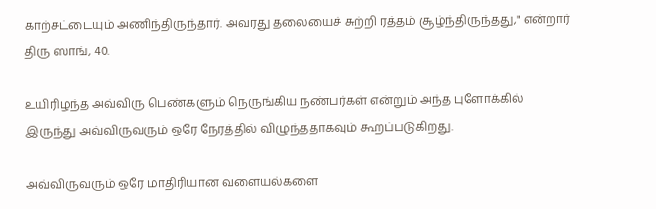காற்சட்டையும் அணிந்திருந்தார். அவரது தலையைச் சுற்றி ரத்தம் சூழ்ந்திருந்தது," என்றார் திரு ஸாங், 40.

உயிரிழந்த அவ்விரு பெண்களும் நெருங்கிய நண்பர்கள் என்றும் அந்த புளோக்கில் இருந்து அவ்விருவரும் ஒரே நேரத்தில் விழுந்ததாகவும் கூறப்படுகிறது.

அவ்விருவரும் ஒரே மாதிரியான வளையல்களை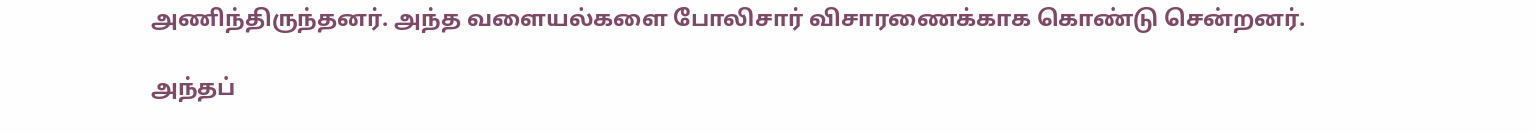அணிந்திருந்தனர். அந்த வளையல்களை போலிசார் விசாரணைக்காக கொண்டு சென்றனர்.

அந்தப்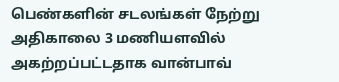பெண்களின் சடலங்கள் நேற்று அதிகாலை 3 மணியளவில் அகற்றப்பட்டதாக வான்பாவ்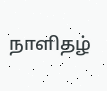நாளிதழ்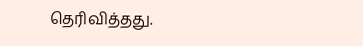தெரிவித்தது.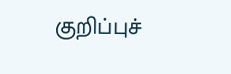குறிப்புச்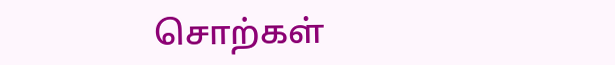சொற்கள்